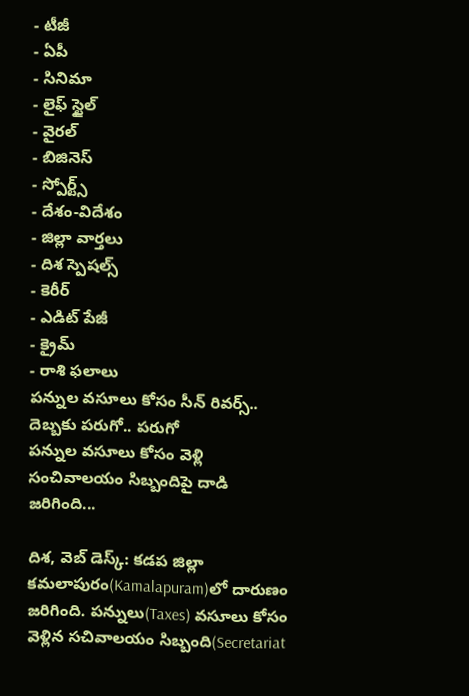- టీజీ
- ఏపీ
- సినిమా
- లైఫ్ స్టైల్
- వైరల్
- బిజినెస్
- స్పోర్ట్స్
- దేశం-విదేశం
- జిల్లా వార్తలు
- దిశ స్పెషల్స్
- కెరీర్
- ఎడిట్ పేజీ
- క్రైమ్
- రాశి ఫలాలు
పన్నుల వసూలు కోసం సీన్ రివర్స్.. దెబ్బకు పరుగో.. పరుగో
పన్నుల వసూలు కోసం వెళ్లి సంచివాలయం సిబ్బందిపై దాడి జరిగింది...

దిశ, వెబ్ డెస్క్: కడప జిల్లా కమలాపురం(Kamalapuram)లో దారుణం జరిగింది. పన్నులు(Taxes) వసూలు కోసం వెళ్లిన సచివాలయం సిబ్బంది(Secretariat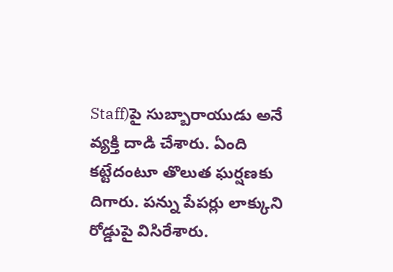Staff)పై సుబ్బారాయుడు అనే వ్యక్తి దాడి చేశారు. ఏంది కట్టేదంటూ తొలుత ఘర్షణకు దిగారు. పన్ను పేపర్లు లాక్కుని రోడ్డుపై విసిరేశారు.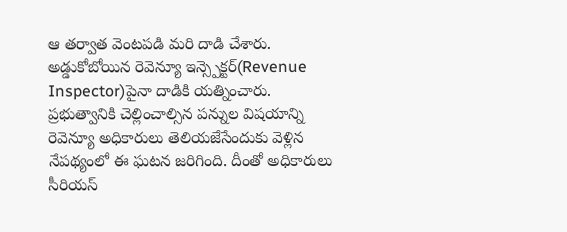ఆ తర్వాత వెంటపడి మరి దాడి చేశారు. అడ్డుకోబోయిన రెవెన్యూ ఇన్స్పెక్టర్(Revenue Inspector)పైనా దాడికి యత్నించారు. ప్రభుత్వానికి చెల్లించాల్సిన పన్నుల విషయాన్ని రెవెన్యూ అధికారులు తెలియజేసేందుకు వెళ్లిన నేపథ్యంలో ఈ ఘటన జరిగింది. దీంతో అధికారులు సీరియస్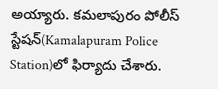అయ్యారు. కమలాపురం పోలీస్ స్టేషన్(Kamalapuram Police Station)లో ఫిర్యాదు చేశారు.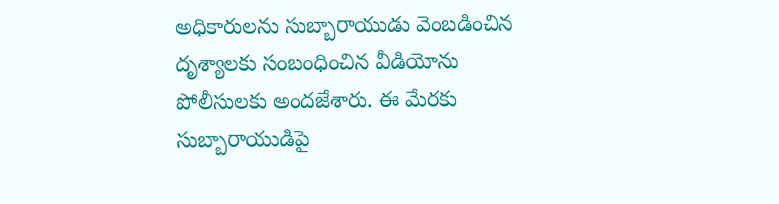అధికారులను సుబ్బారాయుడు వెంబడించిన దృశ్యాలకు సంబంధించిన వీడియోను పోలీసులకు అందజేశారు. ఈ మేరకు సుబ్బారాయుడిపై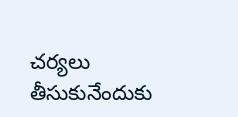చర్యలు తీసుకునేందుకు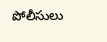పోలీసులు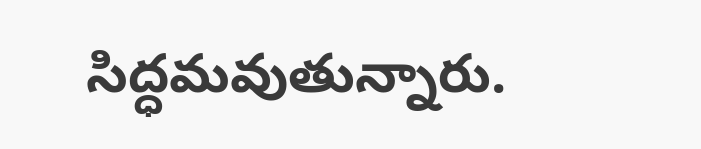సిద్ధమవుతున్నారు.